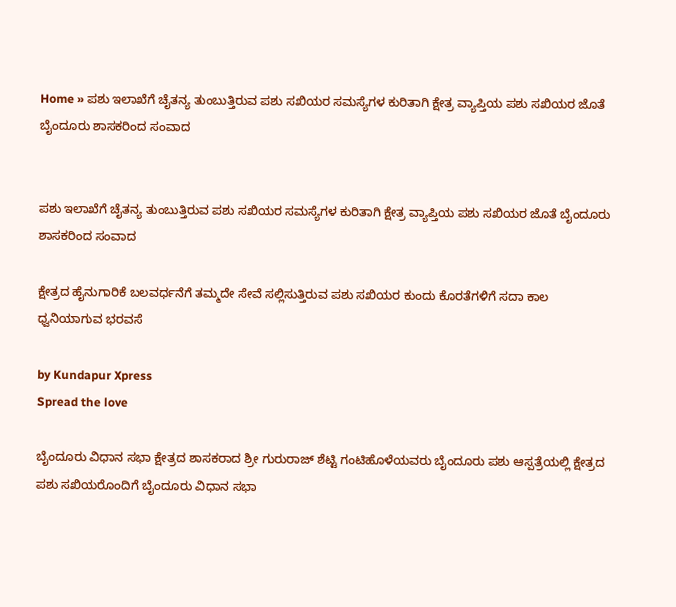Home » ಪಶು ಇಲಾಖೆಗೆ ಚೈತನ್ಯ ತುಂಬುತ್ತಿರುವ ಪಶು ಸಖಿಯರ ಸಮಸ್ಯೆಗಳ ಕುರಿತಾಗಿ ಕ್ಷೇತ್ರ ವ್ಯಾಪ್ತಿಯ ಪಶು ಸಖಿಯರ ಜೊತೆ ಬೈಂದೂರು ಶಾಸಕರಿಂದ ಸಂವಾದ


ಪಶು ಇಲಾಖೆಗೆ ಚೈತನ್ಯ ತುಂಬುತ್ತಿರುವ ಪಶು ಸಖಿಯರ ಸಮಸ್ಯೆಗಳ ಕುರಿತಾಗಿ ಕ್ಷೇತ್ರ ವ್ಯಾಪ್ತಿಯ ಪಶು ಸಖಿಯರ ಜೊತೆ ಬೈಂದೂರು ಶಾಸಕರಿಂದ ಸಂವಾದ

ಕ್ಷೇತ್ರದ ಹೈನುಗಾರಿಕೆ ಬಲವರ್ಧನೆಗೆ ತಮ್ಮದೇ ಸೇವೆ ಸಲ್ಲಿಸುತ್ತಿರುವ ಪಶು ಸಖಿಯರ ಕುಂದು ಕೊರತೆಗಳಿಗೆ ಸದಾ ಕಾಲ ಧ್ವನಿಯಾಗುವ ಭರವಸೆ

by Kundapur Xpress
Spread the love

ಬೈಂದೂರು ವಿಧಾನ ಸಭಾ ಕ್ಷೇತ್ರದ ಶಾಸಕರಾದ ಶ್ರೀ ಗುರುರಾಜ್ ಶೆಟ್ಟಿ ಗಂಟಿಹೊಳೆಯವರು ಬೈಂದೂರು ಪಶು ಆಸ್ಪತ್ರೆಯಲ್ಲಿ ಕ್ಷೇತ್ರದ ಪಶು ಸಖಿಯರೊಂದಿಗೆ ಬೈಂದೂರು ವಿಧಾನ ಸಭಾ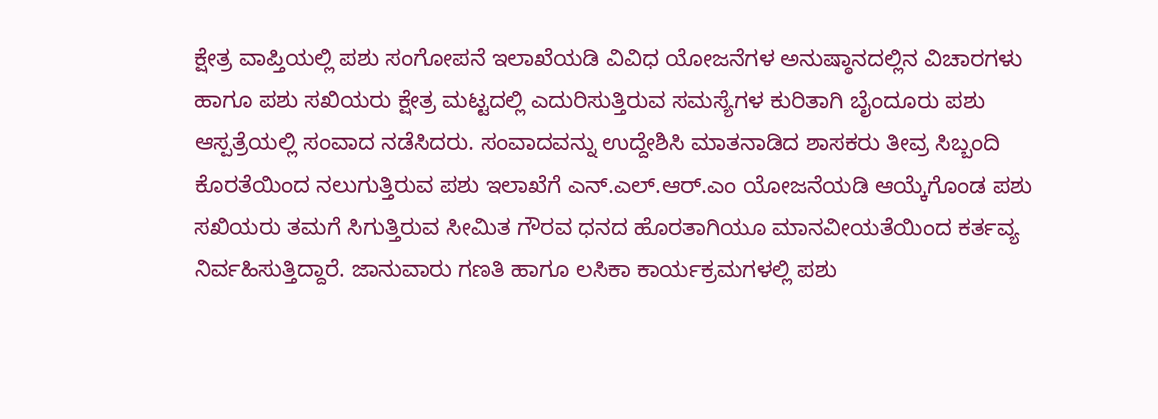ಕ್ಷೇತ್ರ ವಾಪ್ತಿಯಲ್ಲಿ ಪಶು ಸಂಗೋಪನೆ ಇಲಾಖೆಯಡಿ ವಿವಿಧ ಯೋಜನೆಗಳ ಅನುಷ್ಠಾನದಲ್ಲಿನ ವಿಚಾರಗಳು ಹಾಗೂ ಪಶು ಸಖಿಯರು ಕ್ಷೇತ್ರ ಮಟ್ಟದಲ್ಲಿ ಎದುರಿಸುತ್ತಿರುವ ಸಮಸ್ಯೆಗಳ ಕುರಿತಾಗಿ ಬೈಂದೂರು ಪಶು ಆಸ್ಪತ್ರೆಯಲ್ಲಿ ಸಂವಾದ ನಡೆಸಿದರು. ಸಂವಾದವನ್ನು ಉದ್ದೇಶಿಸಿ ಮಾತನಾಡಿದ ಶಾಸಕರು ತೀವ್ರ ಸಿಬ್ಬಂದಿ ಕೊರತೆಯಿಂದ ನಲುಗುತ್ತಿರುವ ಪಶು ಇಲಾಖೆಗೆ ಎನ್.ಎಲ್.ಆರ್.ಎಂ ಯೋಜನೆಯಡಿ ಆಯ್ಕೆಗೊಂಡ ಪಶು ಸಖಿಯರು ತಮಗೆ ಸಿಗುತ್ತಿರುವ ಸೀಮಿತ ಗೌರವ ಧನದ ಹೊರತಾಗಿಯೂ ಮಾನವೀಯತೆಯಿಂದ ಕರ್ತವ್ಯ ನಿರ್ವಹಿಸುತ್ತಿದ್ದಾರೆ. ಜಾನುವಾರು ಗಣತಿ ಹಾಗೂ ಲಸಿಕಾ ಕಾರ್ಯಕ್ರಮಗಳಲ್ಲಿ ಪಶು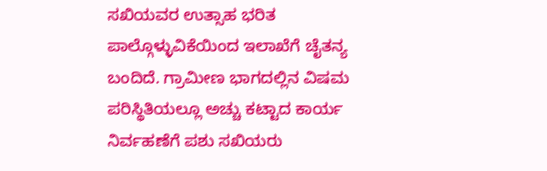ಸಖಿಯವರ ಉತ್ಸಾಹ ಭರಿತ ಪಾಲ್ಗೊಳ್ಳುವಿಕೆಯಿಂದ ಇಲಾಖೆಗೆ ಚೈತನ್ಯ ಬಂದಿದೆ. ಗ್ರಾಮೀಣ ಭಾಗದಲ್ಲಿನ ವಿಷಮ ಪರಿಸ್ಥಿತಿಯಲ್ಲೂ ಅಚ್ಚು ಕಟ್ಟಾದ ಕಾರ್ಯ ನಿರ್ವಹಣೆಗೆ ಪಶು ಸಖಿಯರು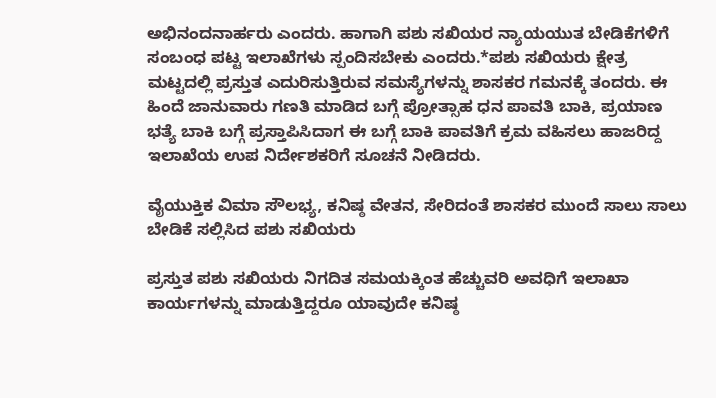ಅಭಿನಂದನಾರ್ಹರು ಎಂದರು. ಹಾಗಾಗಿ ಪಶು ಸಖಿಯರ ನ್ಯಾಯಯುತ ಬೇಡಿಕೆಗಳಿಗೆ ಸಂಬಂಧ ಪಟ್ಟ ಇಲಾಖೆಗಳು ಸ್ಪಂದಿಸಬೇಕು ಎಂದರು.*ಪಶು ಸಖಿಯರು ಕ್ಷೇತ್ರ ಮಟ್ಟದಲ್ಲಿ ಪ್ರಸ್ತುತ ಎದುರಿಸುತ್ತಿರುವ ಸಮಸ್ಯೆಗಳನ್ನು ಶಾಸಕರ ಗಮನಕ್ಕೆ ತಂದರು. ಈ ಹಿಂದೆ ಜಾನುವಾರು ಗಣತಿ ಮಾಡಿದ ಬಗ್ಗೆ ಪ್ರೋತ್ಸಾಹ ಧನ ಪಾವತಿ ಬಾಕಿ, ಪ್ರಯಾಣ ಭತ್ಯೆ ಬಾಕಿ ಬಗ್ಗೆ ಪ್ರಸ್ತಾಪಿಸಿದಾಗ ಈ ಬಗ್ಗೆ ಬಾಕಿ ಪಾವತಿಗೆ ಕ್ರಮ ವಹಿಸಲು ಹಾಜರಿದ್ದ ಇಲಾಖೆಯ ಉಪ ನಿರ್ದೇಶಕರಿಗೆ ಸೂಚನೆ ನೀಡಿದರು.

ವೈಯುಕ್ತಿಕ ವಿಮಾ ಸೌಲಭ್ಯ, ಕನಿಷ್ಠ ವೇತನ, ಸೇರಿದಂತೆ ಶಾಸಕರ ಮುಂದೆ ಸಾಲು ಸಾಲು ಬೇಡಿಕೆ ಸಲ್ಲಿಸಿದ ಪಶು ಸಖಿಯರು

ಪ್ರಸ್ತುತ ಪಶು ಸಖಿಯರು ನಿಗದಿತ ಸಮಯಕ್ಕಿಂತ ಹೆಚ್ಚುವರಿ ಅವಧಿಗೆ ಇಲಾಖಾ ಕಾರ್ಯಗಳನ್ನು ಮಾಡುತ್ತಿದ್ದರೂ ಯಾವುದೇ ಕನಿಷ್ಠ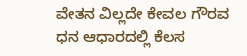ವೇತನ ವಿಲ್ಲದೇ ಕೇವಲ ಗೌರವ ಧನ ಆಧಾರದಲ್ಲಿ ಕೆಲಸ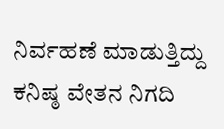ನಿರ್ವಹಣೆ ಮಾಡುತ್ತಿದ್ದು ಕನಿಷ್ಠ ವೇತನ ನಿಗದಿ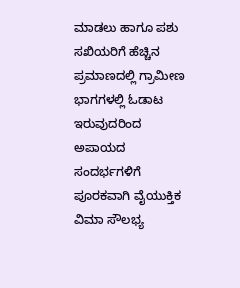ಮಾಡಲು ಹಾಗೂ ಪಶು ಸಖಿಯರಿಗೆ ಹೆಚ್ಚಿನ ಪ್ರಮಾಣದಲ್ಲಿ ಗ್ರಾಮೀಣ ಭಾಗಗಳಲ್ಲಿ ಓಡಾಟ ಇರುವುದರಿಂದ ಅಪಾಯದ ಸಂದರ್ಭಗಳಿಗೆ ಪೂರಕವಾಗಿ ವೈಯುಕ್ತಿಕ ವಿಮಾ ಸೌಲಭ್ಯ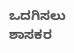ಒದಗಿಸಲು ಶಾಸಕರ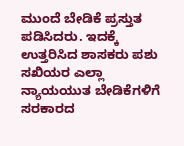ಮುಂದೆ ಬೇಡಿಕೆ ಪ್ರಸ್ತುತ ಪಡಿಸಿದರು. ಇದಕ್ಕೆ ಉತ್ತರಿಸಿದ ಶಾಸಕರು ಪಶು ಸಖಿಯರ ಎಲ್ಲಾ ನ್ಯಾಯಯುತ ಬೇಡಿಕೆಗಳಿಗೆ ಸರಕಾರದ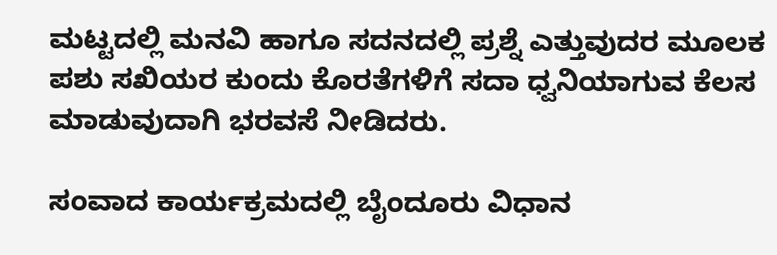ಮಟ್ಟದಲ್ಲಿ ಮನವಿ ಹಾಗೂ ಸದನದಲ್ಲಿ ಪ್ರಶ್ನೆ ಎತ್ತುವುದರ ಮೂಲಕ ಪಶು ಸಖಿಯರ ಕುಂದು ಕೊರತೆಗಳಿಗೆ ಸದಾ ಧ್ವನಿಯಾಗುವ ಕೆಲಸ ಮಾಡುವುದಾಗಿ ಭರವಸೆ ನೀಡಿದರು.

ಸಂವಾದ ಕಾರ್ಯಕ್ರಮದಲ್ಲಿ ಬೈಂದೂರು ವಿಧಾನ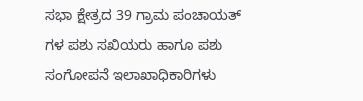ಸಭಾ ಕ್ಷೇತ್ರದ 39 ಗ್ರಾಮ ಪಂಚಾಯತ್ ಗಳ ಪಶು ಸಖಿಯರು ಹಾಗೂ ಪಶು ಸಂಗೋಪನೆ ಇಲಾಖಾಧಿಕಾರಿಗಳು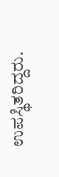ಉಪಸ್ಥಿತರಿದ್ದರು.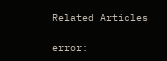Related Articles

error: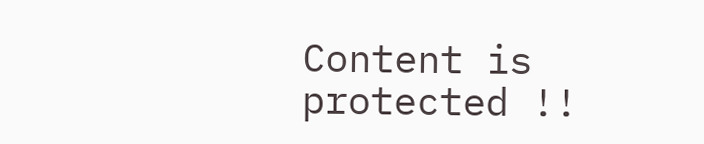Content is protected !!